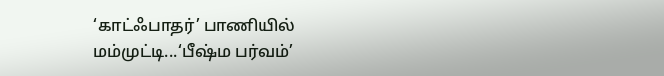‘காட்ஃபாதர்’ பாணியில் மம்முட்டி...‘பீஷ்ம பர்வம்’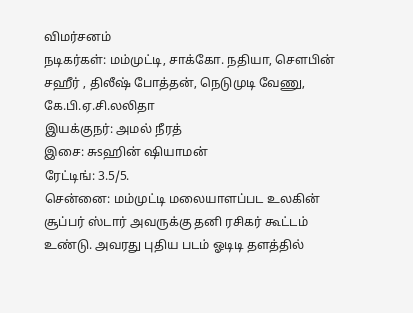விமர்சனம்
நடிகர்கள்: மம்முட்டி, சாக்கோ. நதியா, சௌபின் சஹீர் , திலீஷ் போத்தன், நெடுமுடி வேணு, கே.பி.ஏ.சி.லலிதா
இயக்குநர்: அமல் நீரத்
இசை: சுsஹின் ஷியாமன்
ரேட்டிங்: 3.5/5.
சென்னை: மம்முட்டி மலையாளப்பட உலகின் சூப்பர் ஸ்டார் அவருக்கு தனி ரசிகர் கூட்டம் உண்டு. அவரது புதிய படம் ஓடிடி தளத்தில்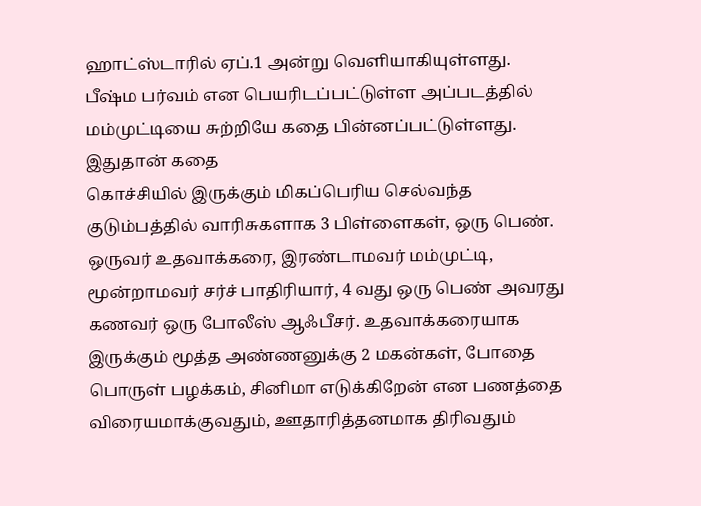ஹாட்ஸ்டாரில் ஏப்.1 அன்று வெளியாகியுள்ளது. பீஷ்ம பர்வம் என பெயரிடப்பட்டுள்ள அப்படத்தில் மம்முட்டியை சுற்றியே கதை பின்னப்பட்டுள்ளது.
இதுதான் கதை
கொச்சியில் இருக்கும் மிகப்பெரிய செல்வந்த குடும்பத்தில் வாரிசுகளாக 3 பிள்ளைகள், ஒரு பெண். ஒருவர் உதவாக்கரை, இரண்டாமவர் மம்முட்டி, மூன்றாமவர் சர்ச் பாதிரியார், 4 வது ஒரு பெண் அவரது கணவர் ஒரு போலீஸ் ஆஃபீசர். உதவாக்கரையாக இருக்கும் மூத்த அண்ணனுக்கு 2 மகன்கள், போதை பொருள் பழக்கம், சினிமா எடுக்கிறேன் என பணத்தை விரையமாக்குவதும், ஊதாரித்தனமாக திரிவதும்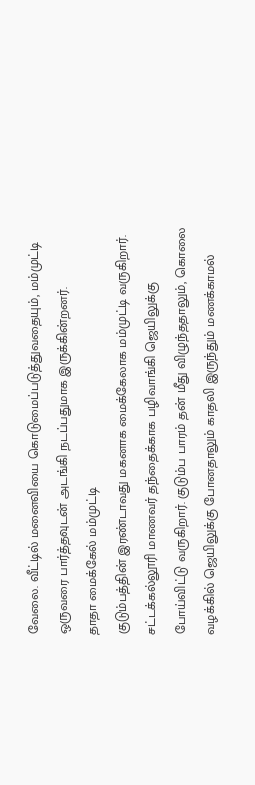வேலை. வீட்டில் மனைவியை கொடுமைப்படுத்துவதையும், மம்முட்டி ஒருவரை பார்த்தவுடன் அடங்கி நடப்பதுமாக இருக்கின்றனர்.
தாதா மைக்கேல் மம்முட்டி
குடும்பத்தின் இரண்டாவது மகனாக மைக்கேலாக மம்முட்டி வருகிறார். சட்டக்கல்லூரி மாணவர் தந்தைக்காக பழிவாங்கி ஜெயிலுக்கு போய்விட்டு வருகிறார். குடும்ப பாரம் தன் மீது விழுந்ததாலும், கொலை வழக்கில் ஜெயிலுக்கு போனதாலும் காதலி இருந்தும் மணக்காமல்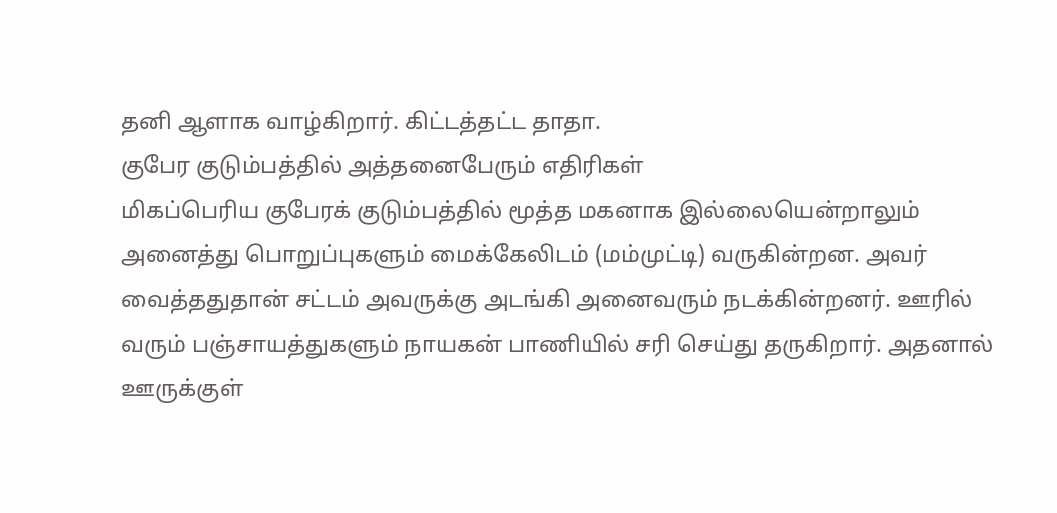தனி ஆளாக வாழ்கிறார். கிட்டத்தட்ட தாதா.
குபேர குடும்பத்தில் அத்தனைபேரும் எதிரிகள்
மிகப்பெரிய குபேரக் குடும்பத்தில் மூத்த மகனாக இல்லையென்றாலும் அனைத்து பொறுப்புகளும் மைக்கேலிடம் (மம்முட்டி) வருகின்றன. அவர் வைத்ததுதான் சட்டம் அவருக்கு அடங்கி அனைவரும் நடக்கின்றனர். ஊரில் வரும் பஞ்சாயத்துகளும் நாயகன் பாணியில் சரி செய்து தருகிறார். அதனால் ஊருக்குள்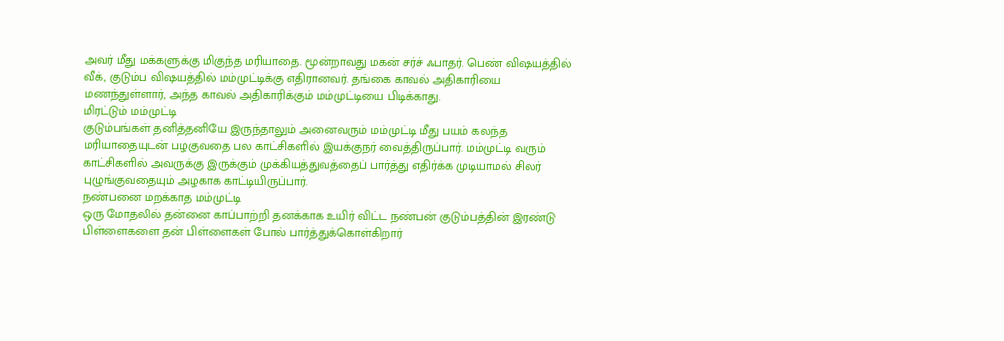அவர் மீது மக்களுக்கு மிகுந்த மரியாதை. மூன்றாவது மகன் சர்ச் ஃபாதர். பெண் விஷயத்தில் வீக், குடும்ப விஷயத்தில் மம்முட்டிக்கு எதிரானவர். தங்கை காவல் அதிகாரியை மணந்துள்ளார், அந்த காவல் அதிகாரிக்கும் மம்முட்டியை பிடிக்காது.
மிரட்டும் மம்முட்டி
குடும்பங்கள் தனித்தனியே இருந்தாலும் அனைவரும் மம்முட்டி மீது பயம் கலந்த மரியாதையுடன் பழகுவதை பல காட்சிகளில் இயக்குநர் வைத்திருப்பார். மம்முட்டி வரும் காட்சிகளில் அவருக்கு இருக்கும் முக்கியத்துவத்தைப் பார்த்து எதிர்க்க முடியாமல் சிலர் புழுங்குவதையும் அழகாக காட்டியிருப்பார்.
நண்பனை மறக்காத மம்முட்டி
ஒரு மோதலில் தன்னை காப்பாற்றி தனக்காக உயிர் விட்ட நண்பன் குடும்பத்தின் இரண்டு பிள்ளைகளை தன் பிள்ளைகள் போல் பார்த்துக்கொள்கிறார்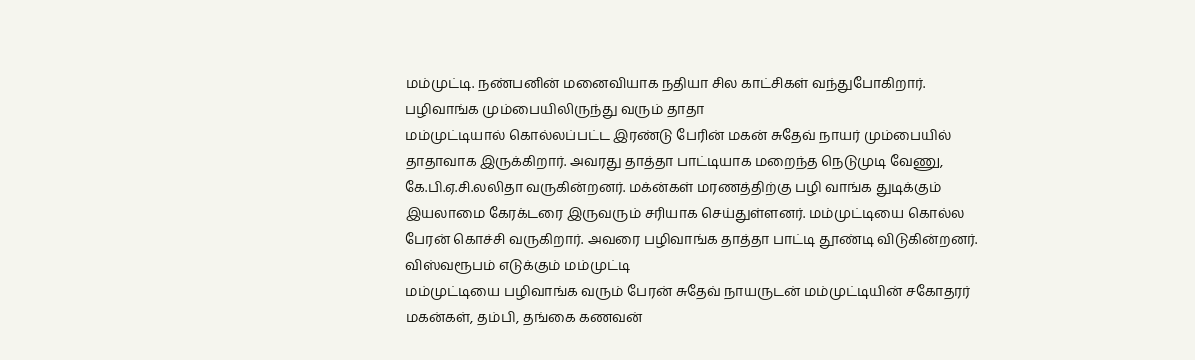மம்முட்டி. நண்பனின் மனைவியாக நதியா சில காட்சிகள் வந்துபோகிறார்.
பழிவாங்க மும்பையிலிருந்து வரும் தாதா
மம்முட்டியால் கொல்லப்பட்ட இரண்டு பேரின் மகன் சுதேவ் நாயர் மும்பையில் தாதாவாக இருக்கிறார். அவரது தாத்தா பாட்டியாக மறைந்த நெடுமுடி வேணு, கே.பி.ஏ.சி.லலிதா வருகின்றனர். மக்ன்கள் மரணத்திற்கு பழி வாங்க துடிக்கும் இயலாமை கேரக்டரை இருவரும் சரியாக செய்துள்ளனர். மம்முட்டியை கொல்ல பேரன் கொச்சி வருகிறார். அவரை பழிவாங்க தாத்தா பாட்டி தூண்டி விடுகின்றனர்.
விஸ்வரூபம் எடுக்கும் மம்முட்டி
மம்முட்டியை பழிவாங்க வரும் பேரன் சுதேவ் நாயருடன் மம்முட்டியின் சகோதரர் மகன்கள், தம்பி, தங்கை கணவன்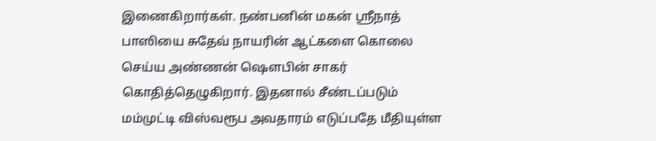இணைகிறார்கள். நண்பனின் மகன் ஸ்ரீநாத் பாஸியை சுதேவ் நாயரின் ஆட்களை கொலை செய்ய அண்ணன் ஷௌபின் சாகர் கொதித்தெழுகிறார். இதனால் சீண்டப்படும் மம்முட்டி விஸ்வரூப அவதாரம் எடுப்பதே மீதியுள்ள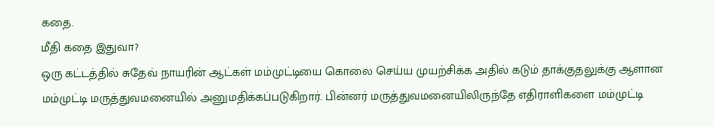கதை.
மீதி கதை இதுவா?
ஒரு கட்டத்தில் சுதேவ் நாயரின் ஆட்கள் மம்முட்டியை கொலை செய்ய முயற்சிக்க அதில் கடும் தாக்குதலுக்கு ஆளான மம்முட்டி மருத்துவமனையில் அனுமதிக்கப்படுகிறார். பின்னர் மருத்துவமனையிலிருந்தே எதிராளிகளை மம்முட்டி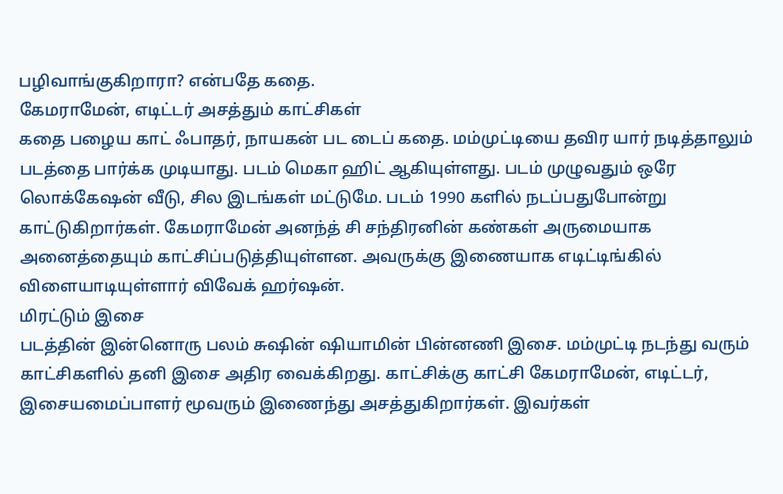பழிவாங்குகிறாரா? என்பதே கதை.
கேமராமேன், எடிட்டர் அசத்தும் காட்சிகள்
கதை பழைய காட் ஃபாதர், நாயகன் பட டைப் கதை. மம்முட்டியை தவிர யார் நடித்தாலும் படத்தை பார்க்க முடியாது. படம் மெகா ஹிட் ஆகியுள்ளது. படம் முழுவதும் ஒரே லொக்கேஷன் வீடு, சில இடங்கள் மட்டுமே. படம் 1990 களில் நடப்பதுபோன்று காட்டுகிறார்கள். கேமராமேன் அனந்த் சி சந்திரனின் கண்கள் அருமையாக அனைத்தையும் காட்சிப்படுத்தியுள்ளன. அவருக்கு இணையாக எடிட்டிங்கில் விளையாடியுள்ளார் விவேக் ஹர்ஷன்.
மிரட்டும் இசை
படத்தின் இன்னொரு பலம் சுஷின் ஷியாமின் பின்னணி இசை. மம்முட்டி நடந்து வரும் காட்சிகளில் தனி இசை அதிர வைக்கிறது. காட்சிக்கு காட்சி கேமராமேன், எடிட்டர், இசையமைப்பாளர் மூவரும் இணைந்து அசத்துகிறார்கள். இவர்கள்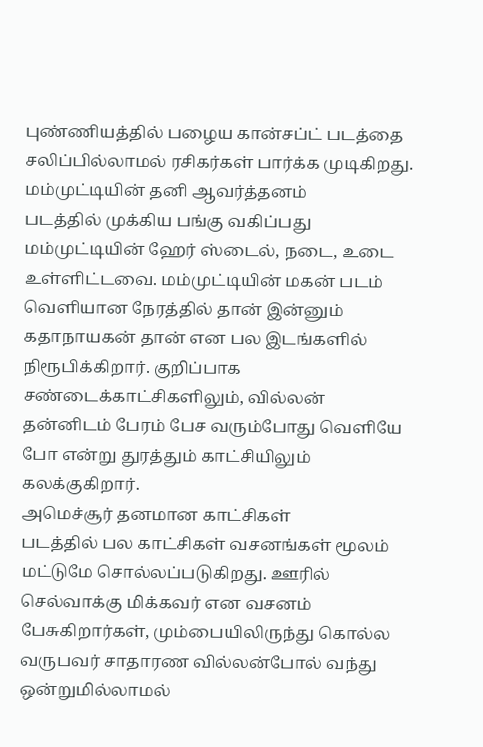புண்ணியத்தில் பழைய கான்சப்ட் படத்தை சலிப்பில்லாமல் ரசிகர்கள் பார்க்க முடிகிறது.
மம்முட்டியின் தனி ஆவர்த்தனம்
படத்தில் முக்கிய பங்கு வகிப்பது மம்முட்டியின் ஹேர் ஸ்டைல், நடை, உடை உள்ளிட்டவை. மம்முட்டியின் மகன் படம் வெளியான நேரத்தில் தான் இன்னும் கதாநாயகன் தான் என பல இடங்களில் நிரூபிக்கிறார். குறிப்பாக சண்டைக்காட்சிகளிலும், வில்லன் தன்னிடம் பேரம் பேச வரும்போது வெளியே போ என்று துரத்தும் காட்சியிலும் கலக்குகிறார்.
அமெச்சூர் தனமான காட்சிகள்
படத்தில் பல காட்சிகள் வசனங்கள் மூலம் மட்டுமே சொல்லப்படுகிறது. ஊரில் செல்வாக்கு மிக்கவர் என வசனம் பேசுகிறார்கள், மும்பையிலிருந்து கொல்ல வருபவர் சாதாரண வில்லன்போல் வந்து ஒன்றுமில்லாமல்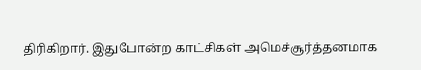திரிகிறார். இதுபோன்ற காட்சிகள் அமெச்சூர்த்தனமாக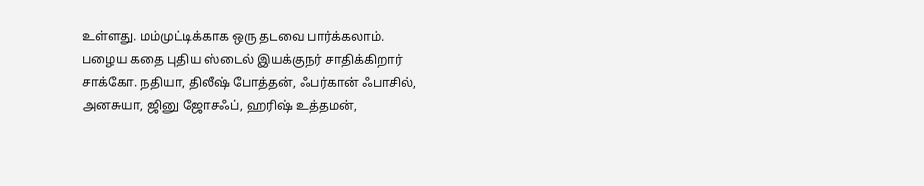உள்ளது. மம்முட்டிக்காக ஒரு தடவை பார்க்கலாம்.
பழைய கதை புதிய ஸ்டைல் இயக்குநர் சாதிக்கிறார்
சாக்கோ. நதியா, திலீஷ் போத்தன், ஃபர்கான் ஃபாசில், அனசுயா, ஜினு ஜோசஃப், ஹரிஷ் உத்தமன்,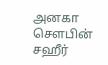அனகா சௌபின் சஹீர்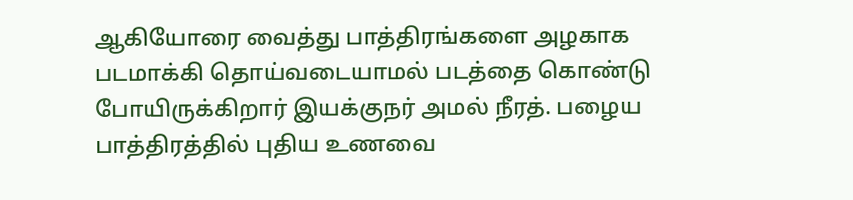ஆகியோரை வைத்து பாத்திரங்களை அழகாக படமாக்கி தொய்வடையாமல் படத்தை கொண்டு போயிருக்கிறார் இயக்குநர் அமல் நீரத். பழைய பாத்திரத்தில் புதிய உணவை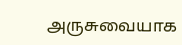அருசுவையாக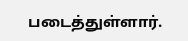படைத்துள்ளார்.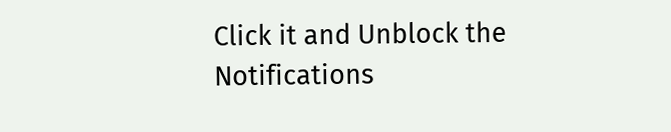Click it and Unblock the Notifications